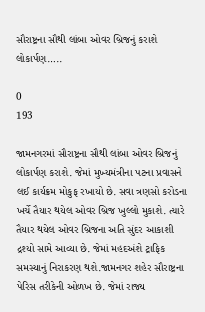સૌરાષ્ટ્રના સૌથી લાંબા ઓવર બ્રિજનું કરાશે લોકાર્પણ…..

0
193

જામનગરમાં સૌરાષ્ટ્રના સૌથી લાંબા ઓવર બ્રિજનું લોકાર્પણ કરાશે. જેમાં મુખ્યમંત્રીના પટના પ્રવાસને લઈ કાર્યક્રમ મોકુફ રખાયો છે. સવા ત્રણસો કરોડના ખર્ચે તૈયાર થયેલ ઓવર બ્રિજ ખુલ્લો મુકાશે. ત્યારે તૈયાર થયેલ ઓવર બ્રિજના અતિ સુંદર આકાશી દ્રશ્યો સામે આવ્યા છે. જેમાં મહદઅંશે ટ્રાફિક સમસ્યાનું નિરાકરણ થશે.જામનગર શહેર સૌરાષ્ટ્રના પેરિસ તરીકેની ઓળખ છે. જેમાં રાજ્ય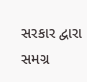સરકાર દ્વારા સમગ્ર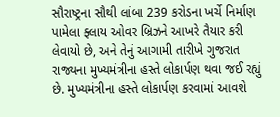સૌરાષ્ટ્રના સૌથી લાંબા 239 કરોડના ખર્ચે નિર્માણ પામેલા ફ્લાય ઓવર બ્રિઝને આખરે તૈયાર કરી લેવાયો છે, અને તેનું આગામી તારીખે ગુજરાત રાજ્યના મુખ્યમંત્રીના હસ્તે લોકાર્પણ થવા જઈ રહ્યું છે. મુખ્યમંત્રીના હસ્તે લોકાર્પણ કરવામાં આવશે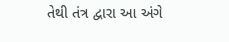તેથી તંત્ર દ્વારા આ અંગે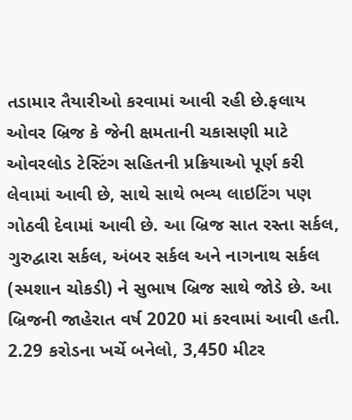તડામાર તૈયારીઓ કરવામાં આવી રહી છે.ફલાય ઓવર બ્રિજ કે જેની ક્ષમતાની ચકાસણી માટે ઓવરલોડ ટેસ્ટિંગ સહિતની પ્રક્રિયાઓ પૂર્ણ કરી લેવામાં આવી છે, સાથે સાથે ભવ્ય લાઇટિંગ પણ ગોઠવી દેવામાં આવી છે. આ બ્રિજ સાત રસ્તા સર્કલ, ગુરુદ્વારા સર્કલ, અંબર સર્કલ અને નાગનાથ સર્કલ (સ્મશાન ચોકડી) ને સુભાષ બ્રિજ સાથે જોડે છે. આ બ્રિજની જાહેરાત વર્ષ 2020 માં કરવામાં આવી હતી. 2.29 કરોડના ખર્ચે બનેલો, 3,450 મીટર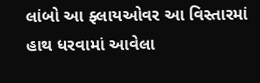લાંબો આ ફ્લાયઓવર આ વિસ્તારમાં હાથ ધરવામાં આવેલા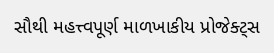સૌથી મહત્ત્વપૂર્ણ માળખાકીય પ્રોજેક્ટ્સ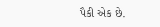પૈકી એક છે.